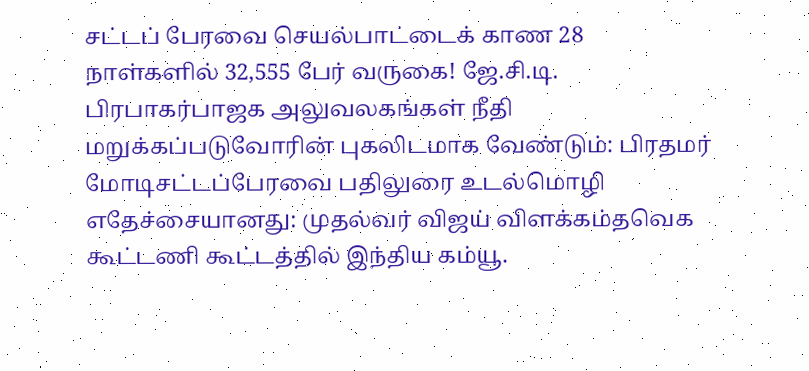சட்டப் பேரவை செயல்பாட்டைக் காண 28 நாள்களில் 32,555 பேர் வருகை! ஜே.சி.டி. பிரபாகர்பாஜக அலுவலகங்கள் நீதி மறுக்கப்படுவோரின் புகலிடமாக வேண்டும்: பிரதமர் மோடிசட்டப்பேரவை பதிலுரை உடல்மொழி எதேச்சையானது: முதல்வர் விஜய் விளக்கம்தவெக கூட்டணி கூட்டத்தில் இந்திய கம்யூ.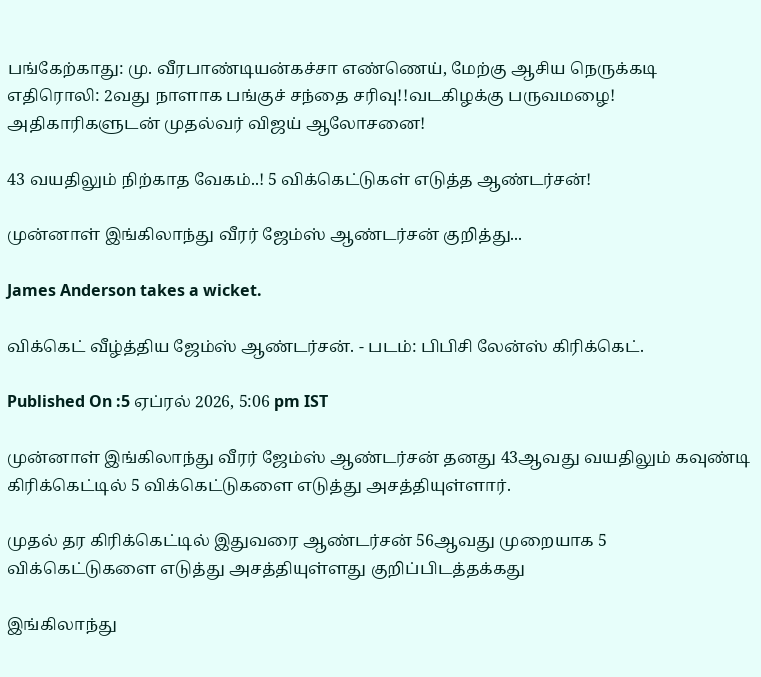பங்கேற்காது: மு. வீரபாண்டியன்கச்சா எண்ணெய், மேற்கு ஆசிய நெருக்கடி எதிரொலி: 2வது நாளாக பங்குச் சந்தை சரிவு!!வடகிழக்கு பருவமழை! அதிகாரிகளுடன் முதல்வர் விஜய் ஆலோசனை!

43 வயதிலும் நிற்காத வேகம்..! 5 விக்கெட்டுகள் எடுத்த ஆண்டர்சன்!

முன்னாள் இங்கிலாந்து வீரர் ஜேம்ஸ் ஆண்டர்சன் குறித்து...

James Anderson takes a wicket.

விக்கெட் வீழ்த்திய ஜேம்ஸ் ஆண்டர்சன். - படம்: பிபிசி லேன்ஸ் கிரிக்கெட்.

Published On :5 ஏப்ரல் 2026, 5:06 pm IST

முன்னாள் இங்கிலாந்து வீரர் ஜேம்ஸ் ஆண்டர்சன் தனது 43ஆவது வயதிலும் கவுண்டி கிரிக்கெட்டில் 5 விக்கெட்டுகளை எடுத்து அசத்தியுள்ளார்.

முதல் தர கிரிக்கெட்டில் இதுவரை ஆண்டர்சன் 56ஆவது முறையாக 5 விக்கெட்டுகளை எடுத்து அசத்தியுள்ளது குறிப்பிடத்தக்கது

இங்கிலாந்து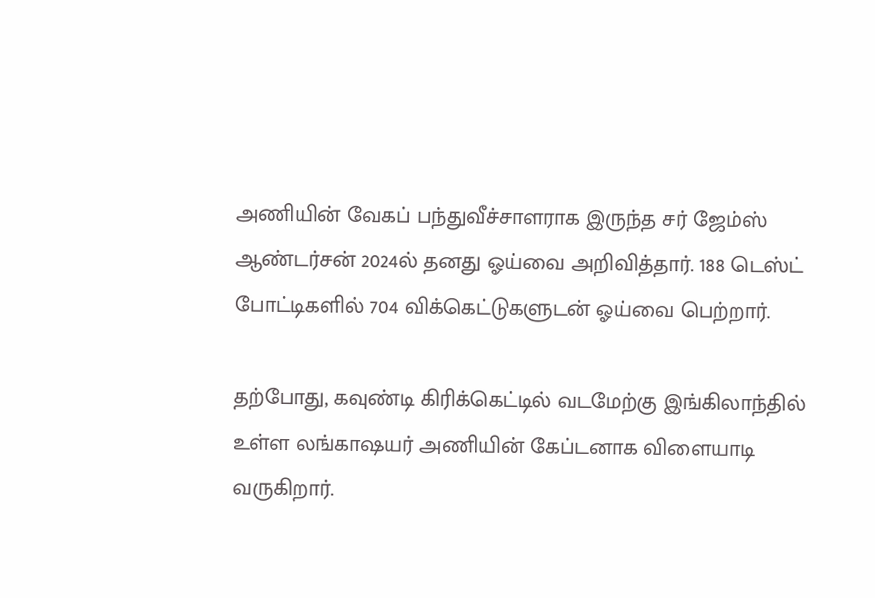அணியின் வேகப் பந்துவீச்சாளராக இருந்த சர் ஜேம்ஸ் ஆண்டர்சன் 2024ல் தனது ஓய்வை அறிவித்தார். 188 டெஸ்ட் போட்டிகளில் 704 விக்கெட்டுகளுடன் ஓய்வை பெற்றார்.

தற்போது, கவுண்டி கிரிக்கெட்டில் வடமேற்கு இங்கிலாந்தில் உள்ள லங்காஷயர் அணியின் கேப்டனாக விளையாடி வருகிறார்.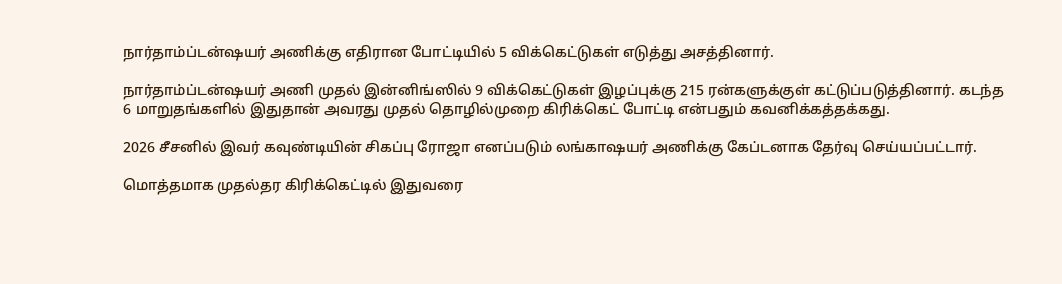நார்தாம்ப்டன்ஷயர் அணிக்கு எதிரான போட்டியில் 5 விக்கெட்டுகள் எடுத்து அசத்தினார்.

நார்தாம்ப்டன்ஷயர் அணி முதல் இன்னிங்ஸில் 9 விக்கெட்டுகள் இழப்புக்கு 215 ரன்களுக்குள் கட்டுப்படுத்தினார். கடந்த 6 மாறுதங்களில் இதுதான் அவரது முதல் தொழில்முறை கிரிக்கெட் போட்டி என்பதும் கவனிக்கத்தக்கது.

2026 சீசனில் இவர் கவுண்டியின் சிகப்பு ரோஜா எனப்படும் லங்காஷயர் அணிக்கு கேப்டனாக தேர்வு செய்யப்பட்டார்.

மொத்தமாக முதல்தர கிரிக்கெட்டில் இதுவரை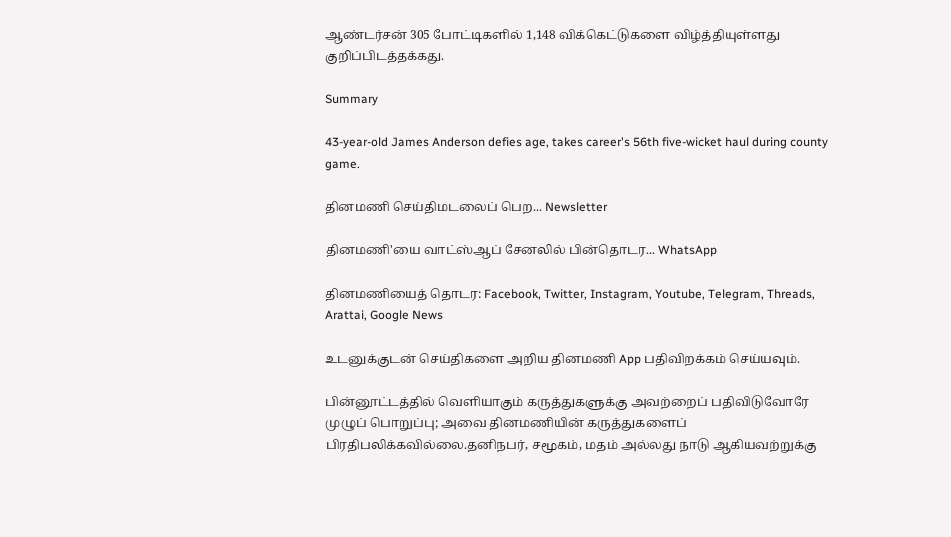ஆண்டர்சன் 305 போட்டிகளில் 1,148 விக்கெட்டுகளை விழ்த்தியுள்ளது குறிப்பிடத்தக்கது.

Summary

43-year-old James Anderson defies age, takes career's 56th five-wicket haul during county game.

தினமணி செய்திமடலைப் பெற... Newsletter

தினமணி'யை வாட்ஸ்ஆப் சேனலில் பின்தொடர... WhatsApp

தினமணியைத் தொடர: Facebook, Twitter, Instagram, Youtube, Telegram, Threads, Arattai, Google News

உடனுக்குடன் செய்திகளை அறிய தினமணி App பதிவிறக்கம் செய்யவும்.

பின்னூட்டத்தில் வெளியாகும் கருத்துகளுக்கு அவற்றைப் பதிவிடுவோரே முழுப் பொறுப்பு; அவை தினமணியின் கருத்துகளைப் பிரதிபலிக்கவில்லை.தனிநபர், சமூகம், மதம் அல்லது நாடு ஆகியவற்றுக்கு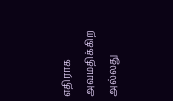எதிராக அவமதிக்கிற அல்லது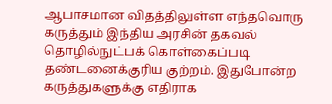ஆபாசமான விதத்திலுள்ள எந்தவொரு கருத்தும் இந்திய அரசின் தகவல் தொழில்நுட்பக் கொள்கைப்படி தண்டனைக்குரிய குற்றம். இதுபோன்ற கருத்துகளுக்கு எதிராக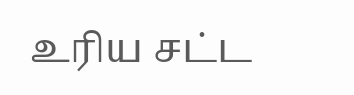உரிய சட்ட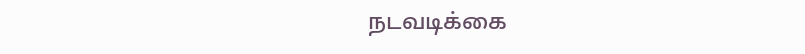நடவடிக்கை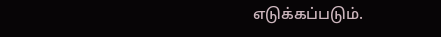எடுக்கப்படும்.